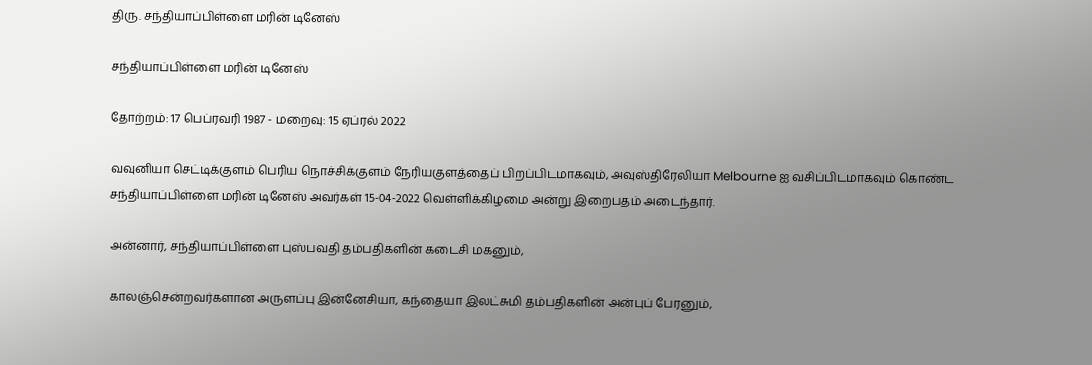திரு. சந்தியாப்பிள்ளை மரின் டினேஸ்

சந்தியாப்பிள்ளை மரின் டினேஸ்

தோற்றம்: 17 பெப்ரவரி 1987 - மறைவு: 15 ஏப்ரல் 2022

வவுனியா செட்டிக்குளம் பெரிய நொச்சிக்குளம் நேரியகுளத்தைப் பிறப்பிடமாகவும், அவுஸ்திரேலியா Melbourne ஐ வசிப்பிடமாகவும் கொண்ட சந்தியாப்பிள்ளை மரின் டினேஸ் அவர்கள் 15-04-2022 வெள்ளிக்கிழமை அன்று இறைபதம் அடைந்தார்.

அன்னார், சந்தியாப்பிள்ளை புஸ்பவதி தம்பதிகளின் கடைசி மகனும்,

காலஞ்சென்றவர்களான அருளப்பு இன்னேசியா, கந்தையா இலட்சுமி தம்பதிகளின் அன்புப் பேரனும்,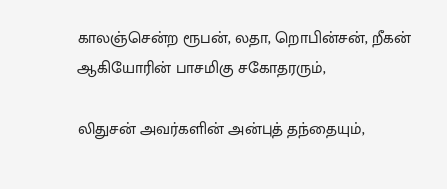காலஞ்சென்ற ரூபன், லதா, றொபின்சன், றீகன் ஆகியோரின் பாசமிகு சகோதரரும்,

லிதுசன் அவர்களின் அன்புத் தந்தையும்,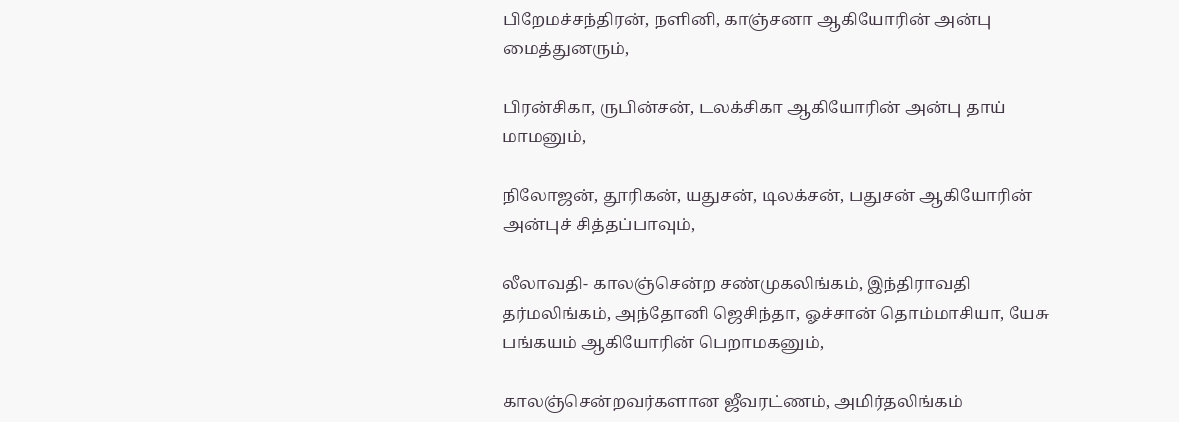பிறேமச்சந்திரன், நளினி, காஞ்சனா ஆகியோரின் அன்பு மைத்துனரும்,

பிரன்சிகா, ருபின்சன், டலக்சிகா ஆகியோரின் அன்பு தாய் மாமனும்,

நிலோஜன், தூரிகன், யதுசன், டிலக்சன், பதுசன் ஆகியோரின் அன்புச் சித்தப்பாவும்,

லீலாவதி- காலஞ்சென்ற சண்முகலிங்கம், இந்திராவதி தர்மலிங்கம், அந்தோனி ஜெசிந்தா, ஓச்சான் தொம்மாசியா, யேசு பங்கயம் ஆகியோரின் பெறாமகனும்,

காலஞ்சென்றவர்களான ஜீவரட்ணம், அமிர்தலிங்கம்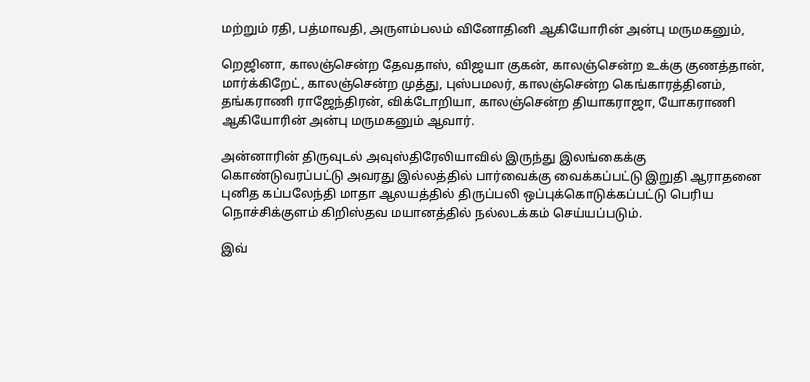மற்றும் ரதி, பத்மாவதி, அருளம்பலம் வினோதினி ஆகியோரின் அன்பு மருமகனும்,

றெஜினா, காலஞ்சென்ற தேவதாஸ், விஜயா குகன், காலஞ்சென்ற உக்கு குணத்தான், மார்க்கிறேட், காலஞ்சென்ற முத்து, புஸ்பமலர், காலஞ்சென்ற கெங்காரத்தினம், தங்கராணி ராஜேந்திரன், விக்டோறியா, காலஞ்சென்ற தியாகராஜா, யோகராணி ஆகியோரின் அன்பு மருமகனும் ஆவார்.

அன்னாரின் திருவுடல் அவுஸ்திரேலியாவில் இருந்து இலங்கைக்கு கொண்டுவரப்பட்டு அவரது இல்லத்தில் பார்வைக்கு வைக்கப்பட்டு இறுதி ஆராதனை புனித கப்பலேந்தி மாதா ஆலயத்தில் திருப்பலி ஒப்புக்கொடுக்கப்பட்டு பெரிய நொச்சிக்குளம் கிறிஸ்தவ மயானத்தில் நல்லடக்கம் செய்யப்படும்.

இவ்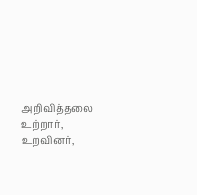அறிவித்தலை உற்றார், உறவினர்,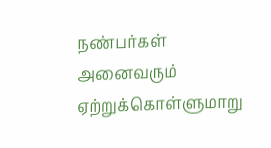நண்பர்கள் அனைவரும் ஏற்றுக்கொள்ளுமாறு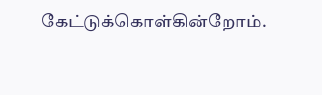கேட்டுக்கொள்கின்றோம்.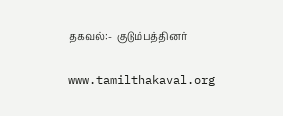தகவல்:-  குடும்பத்தினர்

www.tamilthakaval.org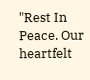"Rest In Peace. Our heartfelt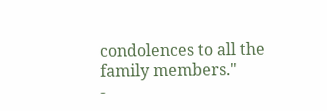condolences to all the family members."
-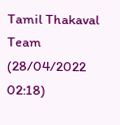Tamil Thakaval Team (28/04/2022 02:18)